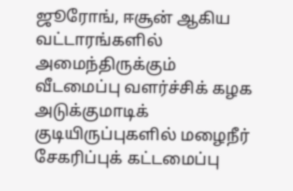ஜூரோங், ஈசூன் ஆகிய வட்டாரங்களில் அமைந்திருக்கும் வீடமைப்பு வளர்ச்சிக் கழக அடுக்குமாடிக் குடியிருப்புகளில் மழைநீர் சேகரிப்புக் கட்டமைப்பு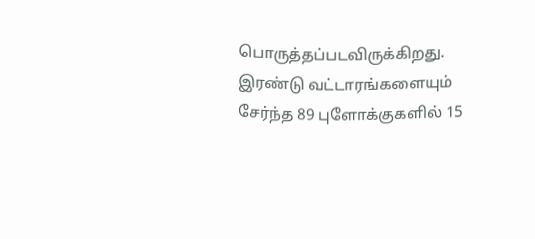பொருத்தப்படவிருக்கிறது. இரண்டு வட்டாரங்களையும் சேர்ந்த 89 புளோக்குகளில் 15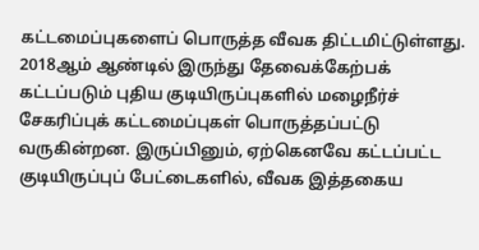கட்டமைப்புகளைப் பொருத்த வீவக திட்டமிட்டுள்ளது.
2018ஆம் ஆண்டில் இருந்து தேவைக்கேற்பக் கட்டப்படும் புதிய குடியிருப்புகளில் மழைநீர்ச் சேகரிப்புக் கட்டமைப்புகள் பொருத்தப்பட்டு வருகின்றன. இருப்பினும், ஏற்கெனவே கட்டப்பட்ட குடியிருப்புப் பேட்டைகளில், வீவக இத்தகைய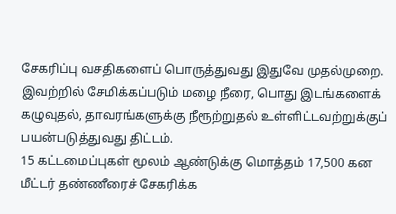சேகரிப்பு வசதிகளைப் பொருத்துவது இதுவே முதல்முறை.
இவற்றில் சேமிக்கப்படும் மழை நீரை, பொது இடங்களைக் கழுவுதல், தாவரங்களுக்கு நீரூற்றுதல் உள்ளிட்டவற்றுக்குப் பயன்படுத்துவது திட்டம்.
15 கட்டமைப்புகள் மூலம் ஆண்டுக்கு மொத்தம் 17,500 கன மீட்டர் தண்ணீரைச் சேகரிக்க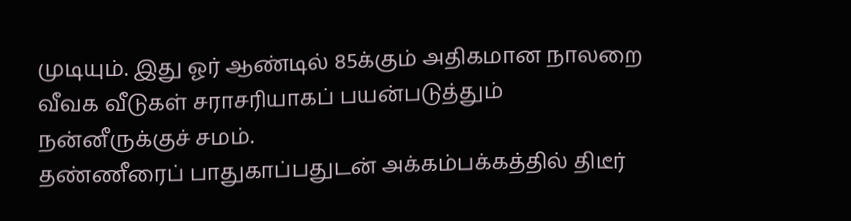முடியும். இது ஓர் ஆண்டில் 85க்கும் அதிகமான நாலறை வீவக வீடுகள் சராசரியாகப் பயன்படுத்தும் நன்னீருக்குச் சமம்.
தண்ணீரைப் பாதுகாப்பதுடன் அக்கம்பக்கத்தில் திடீர்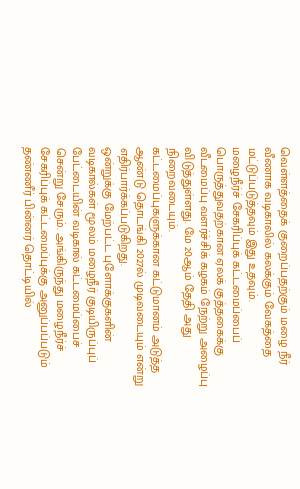வெள்ளத்தைக் குறைப்பதற்கும் மழை நீர் வீணாக வடிகாலில் கலக்கும் வேகத்தை மட்டுப்படுத்தவும் இது உதவும்.
மழைநீர்ச் சேகரிப்புக் கட்டமைப்பைப் பொருத்துவதற்கான ஏலக் குத்தகைக்கு வீடமைப்பு வளர்ச்சிக் கழகம் நேற்று அழைப்பு விடுத்துள்ளது. மே 20ஆம் தேதி அது நிறைவடையும்.
கட்டமைப்புகளுக்கான கட்டுமானம் அடுத்த ஆண்டு தொடங்கி 2027ல் முடிவடையும் என்று எதிர்பார்க்கப்படுகிறது.
ஒன்றுக்கு மேற்பட்ட புளோக்குகளின் வடிகால்கள் மூலம் மழைநீர் குடியிருப்புப் பேட்டையின் வடிகால் கட்டமைப்பைச் சென்று சேரும். அங்கிருந்து மழைநீர்ச் சேகரிப்புக் கட்டமைப்புக்கு அனுப்பப்படும் தண்ணீர் பின்னர் தொட்டியில்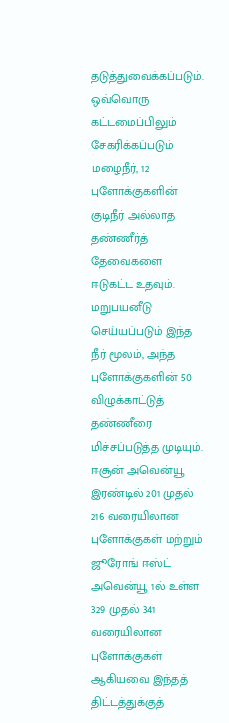தடுத்துவைக்கப்படும்.
ஒவ்வொரு கட்டமைப்பிலும் சேகரிக்கப்படும் மழைநீர், 12 புளோக்குகளின் குடிநீர் அல்லாத தண்ணீர்த் தேவைகளை ஈடுகட்ட உதவும். மறுபயனீடு செய்யப்படும் இந்த நீர் மூலம், அந்த புளோக்குகளின் 50 விழுக்காட்டுத் தண்ணீரை மிச்சப்படுத்த முடியும்.
ஈசூன் அவென்யூ இரண்டில் 201 முதல் 216 வரையிலான புளோக்குகள் மற்றும் ஜூரோங் ஈஸ்ட் அவென்யூ 1ல் உள்ள 329 முதல் 341 வரையிலான புளோக்குகள் ஆகியவை இந்தத் திட்டத்துக்குத்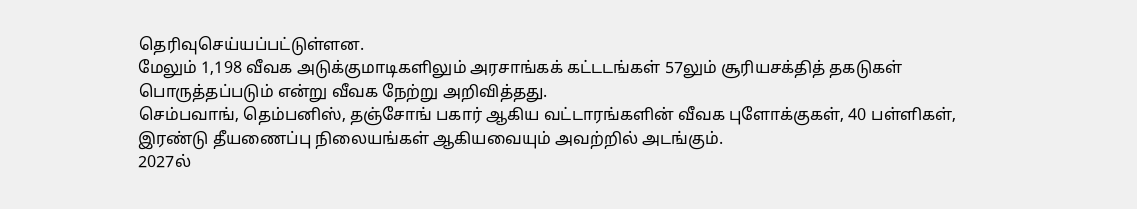தெரிவுசெய்யப்பட்டுள்ளன.
மேலும் 1,198 வீவக அடுக்குமாடிகளிலும் அரசாங்கக் கட்டடங்கள் 57லும் சூரியசக்தித் தகடுகள் பொருத்தப்படும் என்று வீவக நேற்று அறிவித்தது.
செம்பவாங், தெம்பனிஸ், தஞ்சோங் பகார் ஆகிய வட்டாரங்களின் வீவக புளோக்குகள், 40 பள்ளிகள், இரண்டு தீயணைப்பு நிலையங்கள் ஆகியவையும் அவற்றில் அடங்கும்.
2027ல்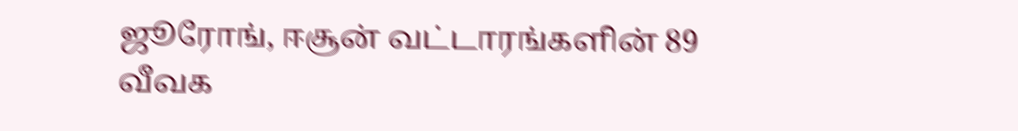ஜூரோங், ஈசூன் வட்டாரங்களின் 89 வீவக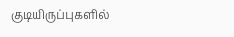குடியிருப்புகளில்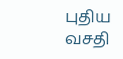புதிய வசதி